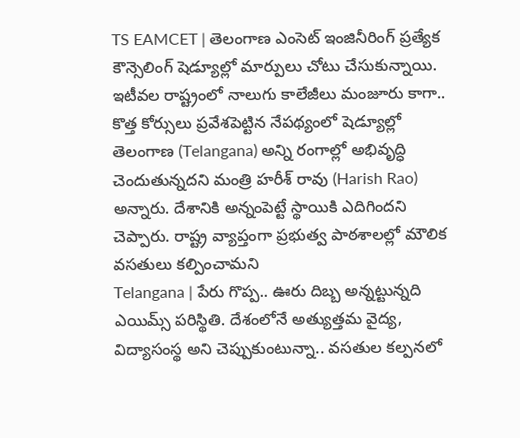TS EAMCET | తెలంగాణ ఎంసెట్ ఇంజినీరింగ్ ప్రత్యేక కౌన్సెలింగ్ షెడ్యూల్లో మార్పులు చోటు చేసుకున్నాయి. ఇటీవల రాష్ట్రంలో నాలుగు కాలేజీలు మంజూరు కాగా.. కొత్త కోర్సులు ప్రవేశపెట్టిన నేపథ్యంలో షెడ్యూల్లో
తెలంగాణ (Telangana) అన్ని రంగాల్లో అభివృద్ధి చెందుతున్నదని మంత్రి హరీశ్ రావు (Harish Rao) అన్నారు. దేశానికి అన్నంపెట్టే స్థాయికి ఎదిగిందని చెప్పారు. రాష్ట్ర వ్యాప్తంగా ప్రభుత్వ పాఠశాలల్లో మౌలిక వసతులు కల్పించామని
Telangana | పేరు గొప్ప.. ఊరు దిబ్బ అన్నట్టున్నది ఎయిమ్స్ పరిస్థితి. దేశంలోనే అత్యుత్తమ వైద్య, విద్యాసంస్థ అని చెప్పుకుంటున్నా.. వసతుల కల్పనలో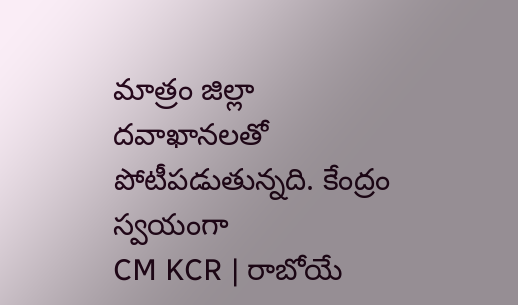మాత్రం జిల్లా దవాఖానలతో పోటీపడుతున్నది. కేంద్రం స్వయంగా
CM KCR | రాబోయే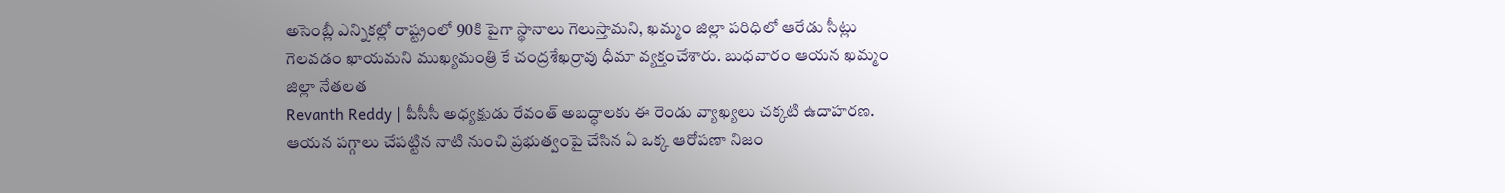అసెంబ్లీ ఎన్నికల్లో రాష్ట్రంలో 90కి పైగా స్థానాలు గెలుస్తామని, ఖమ్మం జిల్లా పరిధిలో ఆరేడు సీట్లు గెలవడం ఖాయమని ముఖ్యమంత్రి కే చంద్రశేఖర్రావు ధీమా వ్యక్తంచేశారు. బుధవారం ఆయన ఖమ్మం జిల్లా నేతలత
Revanth Reddy | పీసీసీ అధ్యక్షుడు రేవంత్ అబద్ధాలకు ఈ రెండు వ్యాఖ్యలు చక్కటి ఉదాహరణ. ఆయన పగ్గాలు చేపట్టిన నాటి నుంచి ప్రభుత్వంపై చేసిన ఏ ఒక్క ఆరోపణా నిజం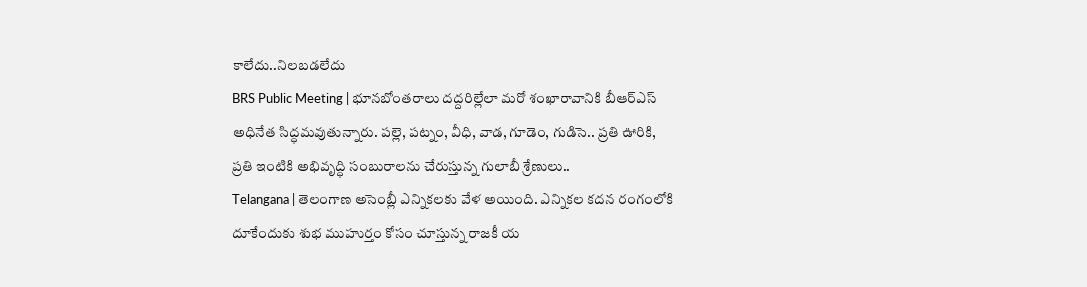కాలేదు..నిలబడలేదు
BRS Public Meeting | భూనబోంతరాలు దద్దరిల్లేలా మరో శంఖారావానికి బీఆర్ఎస్ అధినేత సిద్ధమవుతున్నారు. పల్లె, పట్నం, వీధి, వాడ, గూడెం, గుడిసె.. ప్రతి ఊరికి, ప్రతి ఇంటికి అభివృద్ధి సంబురాలను చేరుస్తున్న గులాబీ శ్రేణులు..
Telangana | తెలంగాణ అసెంబ్లీ ఎన్నికలకు వేళ అయింది. ఎన్నికల కదన రంగంలోకి దూకేందుకు శుభ ముహుర్తం కోసం చూస్తున్న రాజకీ య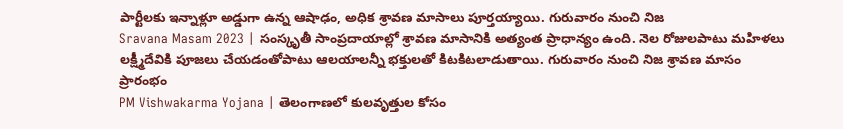పార్టీలకు ఇన్నాళ్లూ అడ్డుగా ఉన్న ఆషాఢం, అధిక శ్రావణ మాసాలు పూర్తయ్యాయి. గురువారం నుంచి నిజ
Sravana Masam 2023 | సంస్కృతీ సాంప్రదాయాల్లో శ్రావణ మాసానికి అత్యంత ప్రాధాన్యం ఉంది. నెల రోజులపాటు మహిళలు లక్ష్మీదేవికి పూజలు చేయడంతోపాటు ఆలయాలన్నీ భక్తులతో కిటకిటలాడుతాయి. గురువారం నుంచి నిజ శ్రావణ మాసం ప్రారంభం
PM Vishwakarma Yojana | తెలంగాణలో కులవృత్తుల కోసం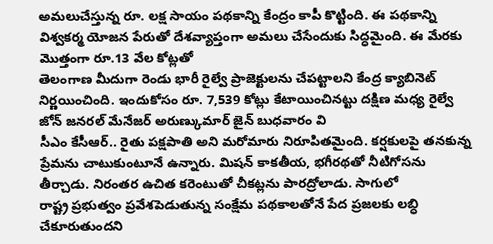అమలుచేస్తున్న రూ. లక్ష సాయం పథకాన్ని కేంద్రం కాపీ కొట్టింది. ఈ పథకాన్ని విశ్వకర్మ యోజన పేరుతో దేశవ్యాప్తంగా అమలు చేసేందుకు సిద్ధమైంది. ఈ మేరకు మొత్తంగా రూ.13 వేల కోట్లతో
తెలంగాణ మీదుగా రెండు భారీ రైల్వే ప్రాజెక్టులను చేపట్టాలని కేంద్ర క్యాబినెట్ నిర్ణయించింది. ఇందుకోసం రూ. 7,539 కోట్లు కేటాయించినట్టు దక్షిణ మధ్య రైల్వే జోన్ జనరల్ మేనేజర్ అరుణ్కుమార్ జైన్ బుధవారం వి
సీఎం కేసీఆర్.. రైతు పక్షపాతి అని మరోమారు నిరూపితమైంది. కర్షకులపై తనకున్న ప్రేమను చాటుకుంటూనే ఉన్నారు. మిషన్ కాకతీయ, భగీరథతో నీటిగోసను తీర్చాడు. నిరంతర ఉచిత కరెంటుతో చీకట్లను పారద్రోలాడు. సాగులో
రాష్ట్ర ప్రభుత్వం ప్రవేశపెడుతున్న సంక్షేమ పథకాలతోనే పేద ప్రజలకు లబ్ధి చేకూరుతుందని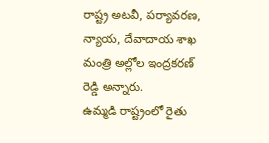రాష్ట్ర అటవీ, పర్యావరణ, న్యాయ, దేవాదాయ శాఖ మంత్రి అల్లోల ఇంద్రకరణ్ రెడ్డి అన్నారు.
ఉమ్మడి రాష్ట్రంలో రైతు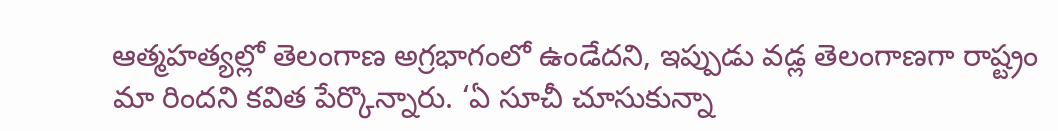ఆత్మహత్యల్లో తెలంగాణ అగ్రభాగంలో ఉండేదని, ఇప్పుడు వడ్ల తెలంగాణగా రాష్ట్రం మా రిందని కవిత పేర్కొన్నారు. ‘ఏ సూచీ చూసుకున్నా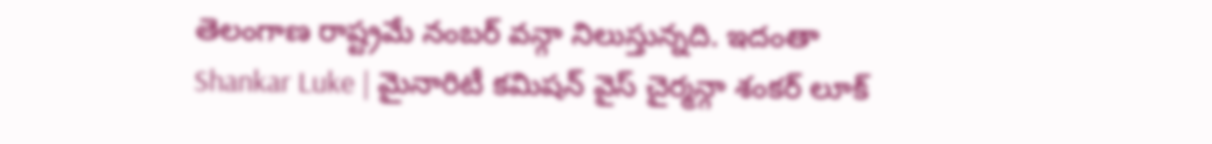తెలంగాణ రాష్ట్రమే నంబర్ వన్గా నిలుస్తున్నది. ఇదంతా
Shankar Luke | మైనారిటీ కమిషన్ వైస్ చైర్మన్గా శంకర్ లూక్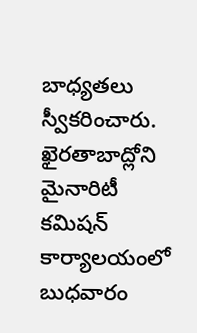బాధ్యతలు స్వీకరించారు. ఖైరతాబాద్లోని మైనారిటీ కమిషన్ కార్యాలయంలో బుధవారం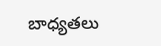బాధ్యతలు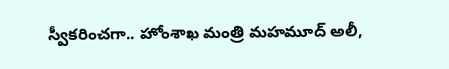స్వీకరించగా.. హోంశాఖ మంత్రి మహమూద్ అలీ,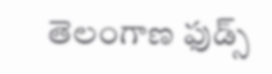తెలంగాణ ఫుడ్స్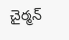చైర్మన్